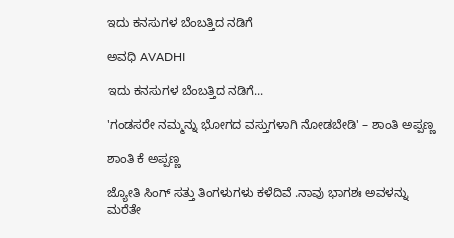ಇದು ಕನಸುಗಳ ಬೆಂಬತ್ತಿದ ನಡಿಗೆ‍

ಅವಧಿ AVADHI

ಇದು ಕನಸುಗಳ ಬೆಂಬತ್ತಿದ ನಡಿಗೆ...

'ಗಂಡಸರೇ ನಮ್ಮನ್ನು ಭೋಗದ ವಸ್ತುಗಳಾಗಿ ನೋಡಬೇಡಿ' – ಶಾಂತಿ ಅಪ್ಪಣ್ಣ

ಶಾಂತಿ ಕೆ ಅಪ್ಪಣ್ಣ

ಜ್ಯೋತಿ ಸಿಂಗ್ ಸತ್ತು ತಿಂಗಳುಗಳು ಕಳೆದಿವೆ .ನಾವು ಭಾಗಶಃ ಅವಳನ್ನು ಮರೆತೇ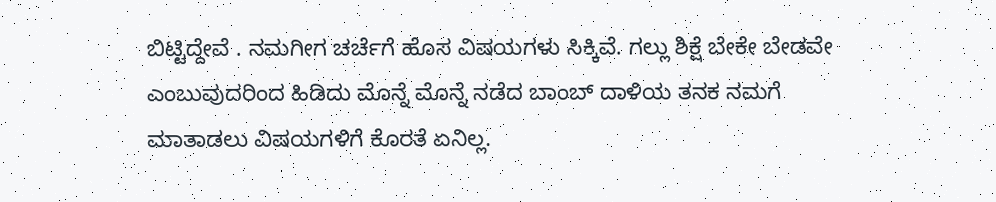ಬಿಟ್ಟಿದ್ದೇವೆ . ನಮಗೀಗ ಚರ್ಚೆಗೆ ಹೊಸ ವಿಷಯಗಳು ಸಿಕ್ಕಿವೆ. ಗಲ್ಲು ಶಿಕ್ಷೆ ಬೇಕೇ ಬೇಡವೇ ಎಂಬುವುದರಿಂದ ಹಿಡಿದು ಮೊನ್ನೆ ಮೊನ್ನೆ ನಡೆದ ಬಾಂಬ್ ದಾಳಿಯ ತನಕ ನಮಗೆ ಮಾತಾಡಲು ವಿಷಯಗಳಿಗೆ ಕೊರತೆ ಏನಿಲ್ಲ.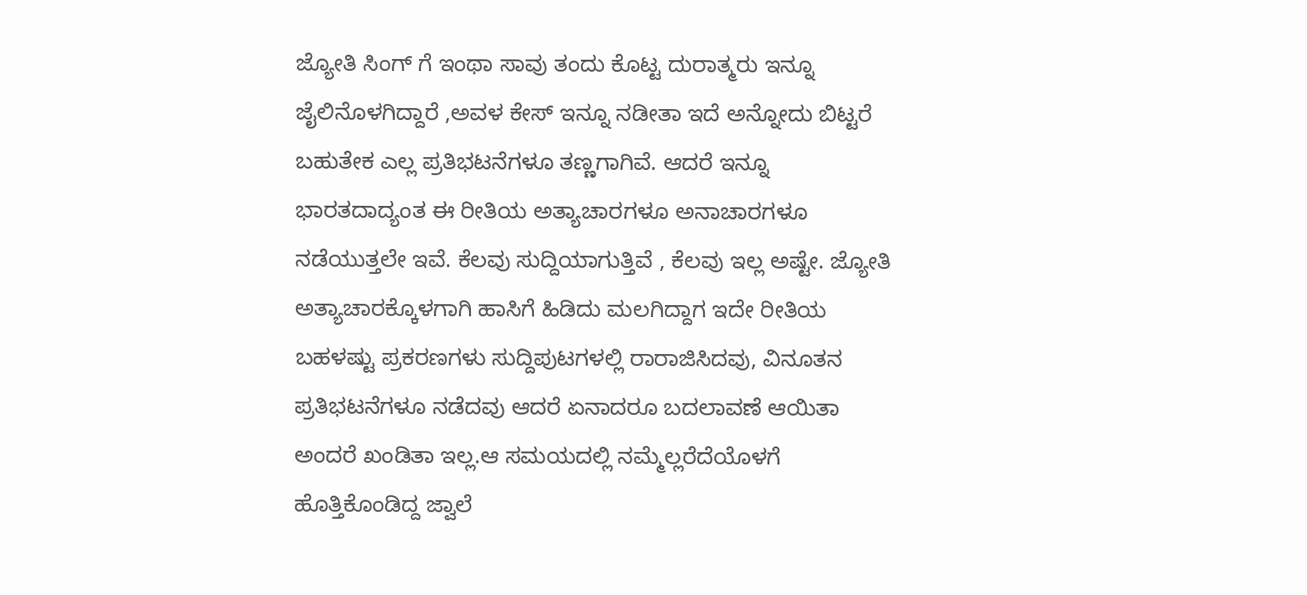ಜ್ಯೋತಿ ಸಿಂಗ್ ಗೆ ಇಂಥಾ ಸಾವು ತಂದು ಕೊಟ್ಟ ದುರಾತ್ಮರು ಇನ್ನೂ ಜೈಲಿನೊಳಗಿದ್ದಾರೆ ,ಅವಳ ಕೇಸ್ ಇನ್ನೂ ನಡೀತಾ ಇದೆ ಅನ್ನೋದು ಬಿಟ್ಟರೆ ಬಹುತೇಕ ಎಲ್ಲ ಪ್ರತಿಭಟನೆಗಳೂ ತಣ್ಣಗಾಗಿವೆ. ಆದರೆ ಇನ್ನೂ ಭಾರತದಾದ್ಯಂತ ಈ ರೀತಿಯ ಅತ್ಯಾಚಾರಗಳೂ ಅನಾಚಾರಗಳೂ ನಡೆಯುತ್ತಲೇ ಇವೆ. ಕೆಲವು ಸುದ್ದಿಯಾಗುತ್ತಿವೆ , ಕೆಲವು ಇಲ್ಲ ಅಷ್ಟೇ. ಜ್ಯೋತಿ ಅತ್ಯಾಚಾರಕ್ಕೊಳಗಾಗಿ ಹಾಸಿಗೆ ಹಿಡಿದು ಮಲಗಿದ್ದಾಗ ಇದೇ ರೀತಿಯ ಬಹಳಷ್ಟು ಪ್ರಕರಣಗಳು ಸುದ್ದಿಪುಟಗಳಲ್ಲಿ ರಾರಾಜಿಸಿದವು, ವಿನೂತನ ಪ್ರತಿಭಟನೆಗಳೂ ನಡೆದವು ಆದರೆ ಏನಾದರೂ ಬದಲಾವಣೆ ಆಯಿತಾ ಅಂದರೆ ಖಂಡಿತಾ ಇಲ್ಲ.ಆ ಸಮಯದಲ್ಲಿ ನಮ್ಮೆಲ್ಲರೆದೆಯೊಳಗೆ ಹೊತ್ತಿಕೊಂಡಿದ್ದ ಜ್ವಾಲೆ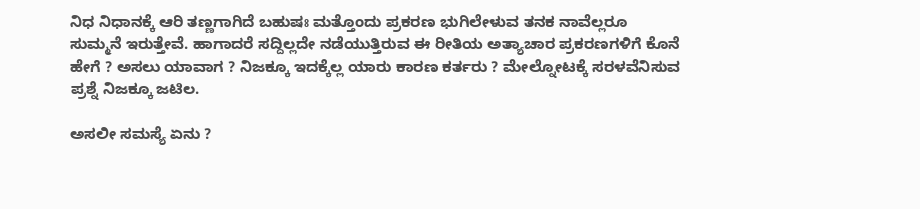ನಿಧ ನಿಧಾನಕ್ಕೆ ಆರಿ ತಣ್ಣಗಾಗಿದೆ ಬಹುಷಃ ಮತ್ತೊಂದು ಪ್ರಕರಣ ಭುಗಿಲೇಳುವ ತನಕ ನಾವೆಲ್ಲರೂ ಸುಮ್ಮನೆ ಇರುತ್ತೇವೆ. ಹಾಗಾದರೆ ಸದ್ದಿಲ್ಲದೇ ನಡೆಯುತ್ತಿರುವ ಈ ರೀತಿಯ ಅತ್ಯಾಚಾರ ಪ್ರಕರಣಗಳಿಗೆ ಕೊನೆ ಹೇಗೆ ? ಅಸಲು ಯಾವಾಗ ? ನಿಜಕ್ಕೂ ಇದಕ್ಕೆಲ್ಲ ಯಾರು ಕಾರಣ ಕರ್ತರು ? ಮೇಲ್ನೋಟಕ್ಕೆ ಸರಳವೆನಿಸುವ ಪ್ರಶ್ನೆ ನಿಜಕ್ಕೂ ಜಟಿಲ.

ಅಸಲೀ ಸಮಸ್ಯೆ ಏನು ?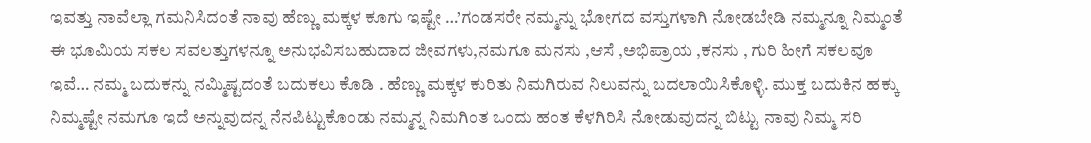ಇವತ್ತು ನಾವೆಲ್ಲಾ ಗಮನಿಸಿದಂತೆ ನಾವು ಹೆಣ್ಣು ಮಕ್ಕಳ ಕೂಗು ಇಷ್ಟೇ …’ಗಂಡಸರೇ ನಮ್ಮನ್ನು ಭೋಗದ ವಸ್ತುಗಳಾಗಿ ನೋಡಬೇಡಿ ನಮ್ಮನ್ನೂ ನಿಮ್ಮಂತೆ ಈ ಭೂಮಿಯ ಸಕಲ ಸವಲತ್ತುಗಳನ್ನೂ ಅನುಭವಿಸಬಹುದಾದ ಜೀವಗಳು,ನಮಗೂ ಮನಸು ,ಆಸೆ ,ಅಭಿಪ್ರಾಯ ,ಕನಸು , ಗುರಿ ಹೀಗೆ ಸಕಲವೂ ಇವೆ… ನಮ್ಮ ಬದುಕನ್ನು ನಮ್ಮಿಷ್ಟದಂತೆ ಬದುಕಲು ಕೊಡಿ . ಹೆಣ್ಣು ಮಕ್ಕಳ ಕುರಿತು ನಿಮಗಿರುವ ನಿಲುವನ್ನು ಬದಲಾಯಿಸಿಕೊಳ್ಳಿ. ಮುಕ್ತ ಬದುಕಿನ ಹಕ್ಕು ನಿಮ್ಮಷ್ಟೇ ನಮಗೂ ಇದೆ ಅನ್ನುವುದನ್ನ ನೆನಪಿಟ್ಟುಕೊಂಡು ನಮ್ಮನ್ನ ನಿಮಗಿಂತ ಒಂದು ಹಂತ ಕೆಳಗಿರಿಸಿ ನೋಡುವುದನ್ನ ಬಿಟ್ಟು ನಾವು ನಿಮ್ಮ ಸರಿ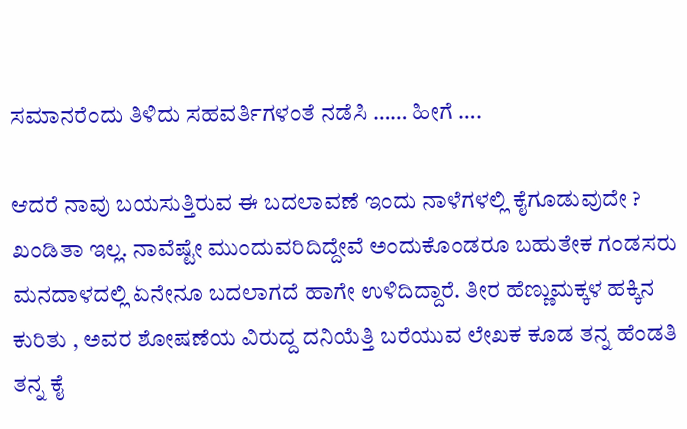ಸಮಾನರೆಂದು ತಿಳಿದು ಸಹವರ್ತಿಗಳಂತೆ ನಡೆಸಿ …… ಹೀಗೆ ….

ಆದರೆ ನಾವು ಬಯಸುತ್ತಿರುವ ಈ ಬದಲಾವಣೆ ಇಂದು ನಾಳೆಗಳಲ್ಲಿ ಕೈಗೂಡುವುದೇ ? ಖಂಡಿತಾ ಇಲ್ಲ. ನಾವೆಷ್ಟೇ ಮುಂದುವರಿದಿದ್ದೇವೆ ಅಂದುಕೊಂಡರೂ ಬಹುತೇಕ ಗಂಡಸರು ಮನದಾಳದಲ್ಲಿ ಏನೇನೂ ಬದಲಾಗದೆ ಹಾಗೇ ಉಳಿದಿದ್ದಾರೆ. ತೀರ ಹೆಣ್ಣುಮಕ್ಕಳ ಹಕ್ಕಿನ ಕುರಿತು , ಅವರ ಶೋಷಣೆಯ ವಿರುದ್ದ ದನಿಯೆತ್ತಿ ಬರೆಯುವ ಲೇಖಕ ಕೂಡ ತನ್ನ ಹೆಂಡತಿ ತನ್ನ ಕೈ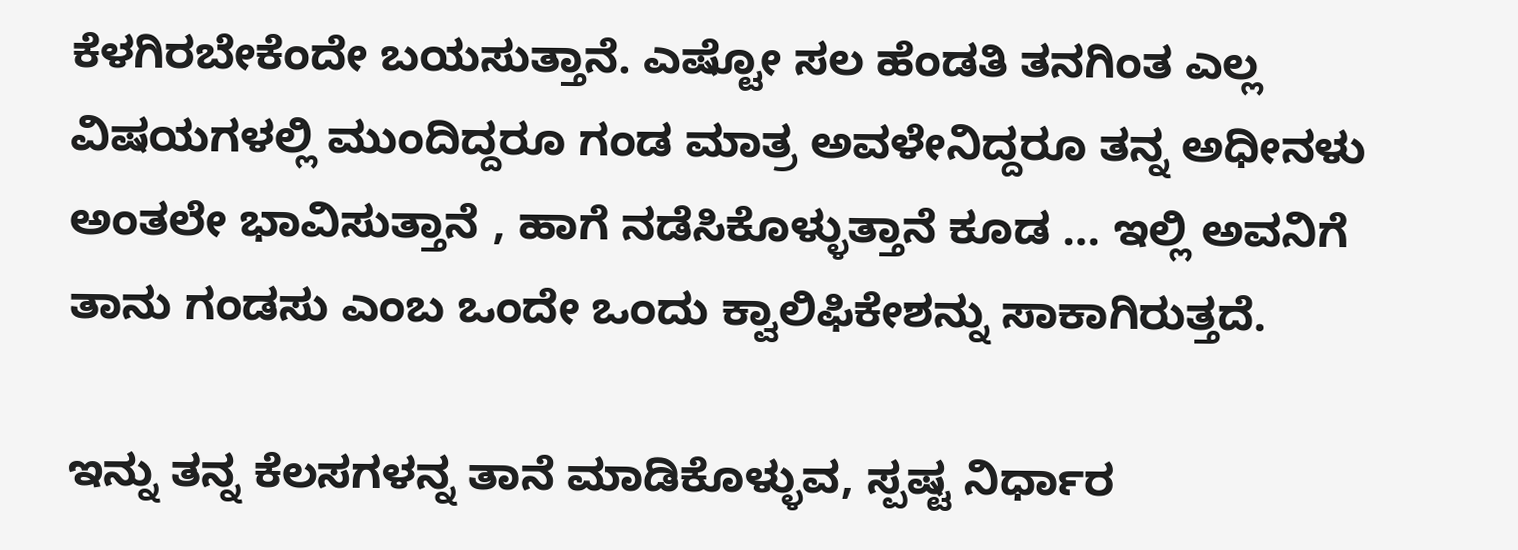ಕೆಳಗಿರಬೇಕೆಂದೇ ಬಯಸುತ್ತಾನೆ. ಎಷ್ಟೋ ಸಲ ಹೆಂಡತಿ ತನಗಿಂತ ಎಲ್ಲ ವಿಷಯಗಳಲ್ಲಿ ಮುಂದಿದ್ದರೂ ಗಂಡ ಮಾತ್ರ ಅವಳೇನಿದ್ದರೂ ತನ್ನ ಅಧೀನಳು ಅಂತಲೇ ಭಾವಿಸುತ್ತಾನೆ , ಹಾಗೆ ನಡೆಸಿಕೊಳ್ಳುತ್ತಾನೆ ಕೂಡ … ಇಲ್ಲಿ ಅವನಿಗೆ ತಾನು ಗಂಡಸು ಎಂಬ ಒಂದೇ ಒಂದು ಕ್ವಾಲಿಫಿಕೇಶನ್ನು ಸಾಕಾಗಿರುತ್ತದೆ.

ಇನ್ನು ತನ್ನ ಕೆಲಸಗಳನ್ನ ತಾನೆ ಮಾಡಿಕೊಳ್ಳುವ, ಸ್ಪಷ್ಟ ನಿರ್ಧಾರ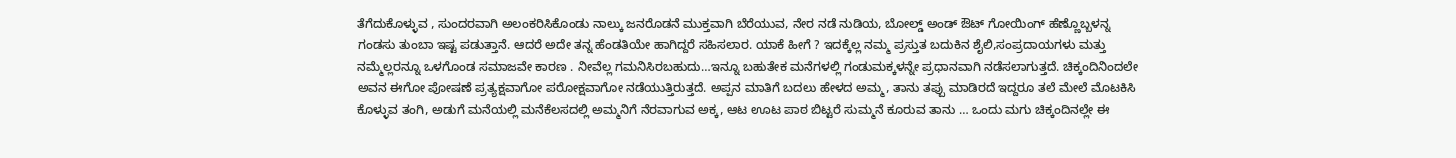ತೆಗೆದುಕೊಳ್ಳುವ , ಸುಂದರವಾಗಿ ಅಲಂಕರಿಸಿಕೊಂಡು ನಾಲ್ಕು ಜನರೊಡನೆ ಮುಕ್ತವಾಗಿ ಬೆರೆಯುವ, ನೇರ ನಡೆ ನುಡಿಯ, ಬೋಲ್ಡ್ ಅಂಡ್ ಔಟ್ ಗೋಯಿಂಗ್ ಹೆಣ್ಣೊಬ್ಬಳನ್ನ ಗಂಡಸು ತುಂಬಾ ಇಷ್ಟ ಪಡುತ್ತಾನೆ. ಆದರೆ ಅದೇ ತನ್ನ ಹೆಂಡತಿಯೇ ಹಾಗಿದ್ದರೆ ಸಹಿಸಲಾರ. ಯಾಕೆ ಹೀಗೆ ? ಇದಕ್ಕೆಲ್ಲ ನಮ್ಮ ಪ್ರಸ್ತುತ ಬದುಕಿನ ಶೈಲಿ,ಸಂಪ್ರದಾಯಗಳು ಮತ್ತು ನಮ್ಮೆಲ್ಲರನ್ನೂ ಒಳಗೊಂಡ ಸಮಾಜವೇ ಕಾರಣ . ನೀವೆಲ್ಲ ಗಮನಿಸಿರಬಹುದು…ಇನ್ನೂ ಬಹುತೇಕ ಮನೆಗಳಲ್ಲಿ ಗಂಡುಮಕ್ಕಳನ್ನೇ ಪ್ರಧಾನವಾಗಿ ನಡೆಸಲಾಗುತ್ತದೆ. ಚಿಕ್ಕಂದಿನಿಂದಲೇ ಅವನ ಈಗೋ ಪೋಷಣೆ ಪ್ರತ್ಯಕ್ಷವಾಗೋ ಪರೋಕ್ಷವಾಗೋ ನಡೆಯುತ್ತಿರುತ್ತದೆ. ಅಪ್ಪನ ಮಾತಿಗೆ ಬದಲು ಹೇಳದ ಅಮ್ಮ, ತಾನು ತಪ್ಪು ಮಾಡಿರದೆ ಇದ್ದರೂ ತಲೆ ಮೇಲೆ ಮೊಟಕಿಸಿ ಕೊಳ್ಳುವ ತಂಗಿ, ಅಡುಗೆ ಮನೆಯಲ್ಲಿ ಮನೆಕೆಲಸದಲ್ಲಿ ಅಮ್ಮನಿಗೆ ನೆರವಾಗುವ ಅಕ್ಕ, ಆಟ ಊಟ ಪಾಠ ಬಿಟ್ಟರೆ ಸುಮ್ಮನೆ ಕೂರುವ ತಾನು … ಒಂದು ಮಗು ಚಿಕ್ಕಂದಿನಲ್ಲೇ ಈ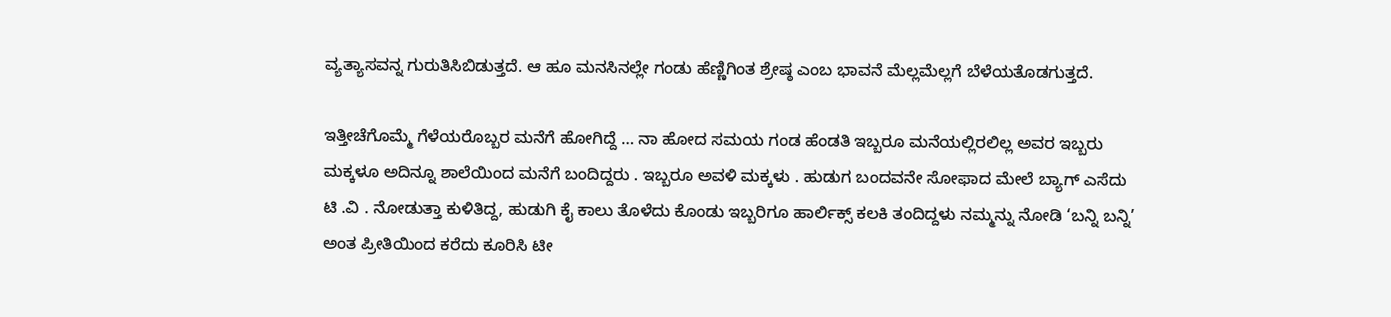ವ್ಯತ್ಯಾಸವನ್ನ ಗುರುತಿಸಿಬಿಡುತ್ತದೆ. ಆ ಹೂ ಮನಸಿನಲ್ಲೇ ಗಂಡು ಹೆಣ್ಣಿಗಿಂತ ಶ್ರೇಷ್ಠ ಎಂಬ ಭಾವನೆ ಮೆಲ್ಲಮೆಲ್ಲಗೆ ಬೆಳೆಯತೊಡಗುತ್ತದೆ.

ಇತ್ತೀಚೆಗೊಮ್ಮೆ ಗೆಳೆಯರೊಬ್ಬರ ಮನೆಗೆ ಹೋಗಿದ್ದೆ … ನಾ ಹೋದ ಸಮಯ ಗಂಡ ಹೆಂಡತಿ ಇಬ್ಬರೂ ಮನೆಯಲ್ಲಿರಲಿಲ್ಲ ಅವರ ಇಬ್ಬರು ಮಕ್ಕಳೂ ಅದಿನ್ನೂ ಶಾಲೆಯಿಂದ ಮನೆಗೆ ಬಂದಿದ್ದರು . ಇಬ್ಬರೂ ಅವಳಿ ಮಕ್ಕಳು . ಹುಡುಗ ಬಂದವನೇ ಸೋಫಾದ ಮೇಲೆ ಬ್ಯಾಗ್ ಎಸೆದು ಟಿ .ವಿ . ನೋಡುತ್ತಾ ಕುಳಿತಿದ್ದ, ಹುಡುಗಿ ಕೈ ಕಾಲು ತೊಳೆದು ಕೊಂಡು ಇಬ್ಬರಿಗೂ ಹಾರ್ಲಿಕ್ಸ್ ಕಲಕಿ ತಂದಿದ್ದಳು ನಮ್ಮನ್ನು ನೋಡಿ ‘ಬನ್ನಿ ಬನ್ನಿ’ ಅಂತ ಪ್ರೀತಿಯಿಂದ ಕರೆದು ಕೂರಿಸಿ ಟೀ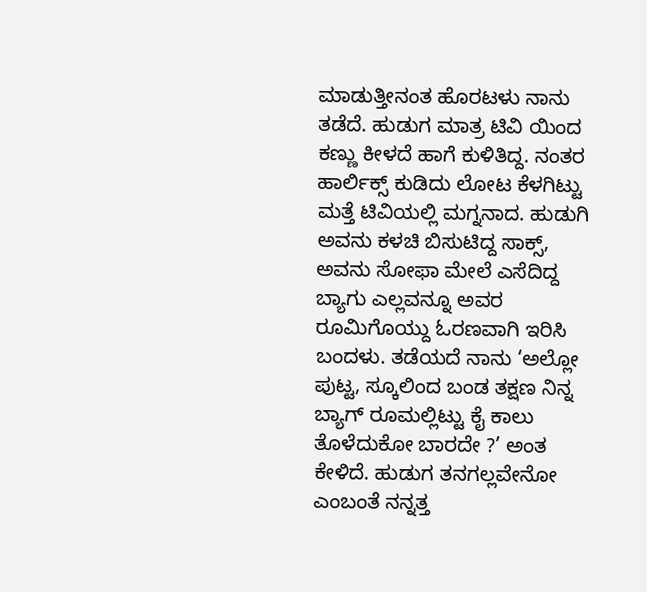ಮಾಡುತ್ತೀನಂತ ಹೊರಟಳು ನಾನು ತಡೆದೆ. ಹುಡುಗ ಮಾತ್ರ ಟಿವಿ ಯಿಂದ ಕಣ್ಣು ಕೀಳದೆ ಹಾಗೆ ಕುಳಿತಿದ್ದ. ನಂತರ ಹಾರ್ಲಿಕ್ಸ್ ಕುಡಿದು ಲೋಟ ಕೆಳಗಿಟ್ಟು ಮತ್ತೆ ಟಿವಿಯಲ್ಲಿ ಮಗ್ನನಾದ. ಹುಡುಗಿ ಅವನು ಕಳಚಿ ಬಿಸುಟಿದ್ದ ಸಾಕ್ಸ್, ಅವನು ಸೋಫಾ ಮೇಲೆ ಎಸೆದಿದ್ದ ಬ್ಯಾಗು ಎಲ್ಲವನ್ನೂ ಅವರ ರೂಮಿಗೊಯ್ದು ಓರಣವಾಗಿ ಇರಿಸಿ ಬಂದಳು. ತಡೆಯದೆ ನಾನು ‘ಅಲ್ಲೋ ಪುಟ್ಟ, ಸ್ಕೂಲಿಂದ ಬಂಡ ತಕ್ಷಣ ನಿನ್ನ ಬ್ಯಾಗ್ ರೂಮಲ್ಲಿಟ್ಟು ಕೈ ಕಾಲು ತೊಳೆದುಕೋ ಬಾರದೇ ?’ ಅಂತ ಕೇಳಿದೆ. ಹುಡುಗ ತನಗಲ್ಲವೇನೋ ಎಂಬಂತೆ ನನ್ನತ್ತ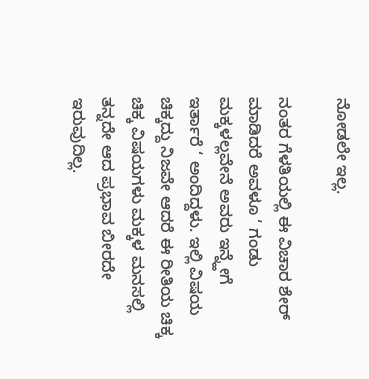ನೋಡಲೇ ಇಲ್ಲ.

ನಂತರ ಗೆಳತಿಯಲ್ಲಿ ಈ ವಿಚಾರ ಶೇರ್ ಮಾಡಿದರೆ ಅವಳೂ ‘ ಗಂಡು ಮಕ್ಕಳಲ್ಲವೇನೆ ಅವರು ಇನ್ನ್ಹೇಗೆ ಇರ್ತಾರೆ ‘ ಅಂದಿದ್ದಳು. ಇಲ್ಲಿ ವಿಷಯ ಚಿಕ್ಕದ್ದು ನಿಜವೇ ಆದರೆ ಈ ರೀತಿಯ ಚಿಕ್ಕ ಚಿಕ್ಕ ವಿಷಯಗಳು ಮಕ್ಕಳ ಮನಸಲ್ಲಿ ತನ್ನದೇ ಆದ ಪ್ರಭಾವ ಬೀರದೇ ಇರುವುದಿಲ್ಲ.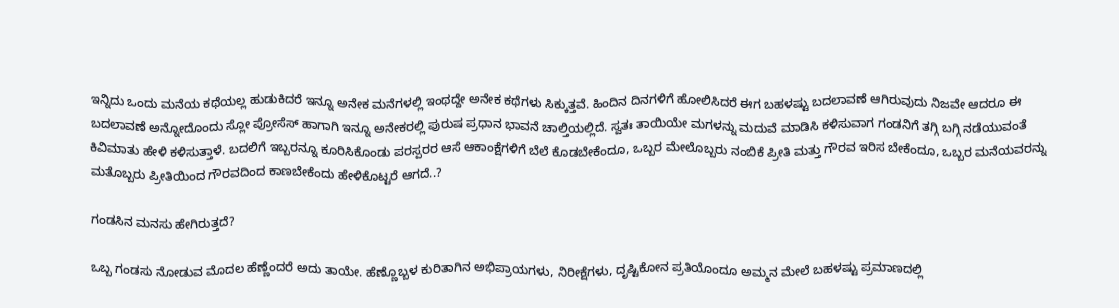ಇನ್ನಿದು ಒಂದು ಮನೆಯ ಕಥೆಯಲ್ಲ ಹುಡುಕಿದರೆ ಇನ್ನೂ ಅನೇಕ ಮನೆಗಳಲ್ಲಿ ಇಂಥದ್ದೇ ಅನೇಕ ಕಥೆಗಳು ಸಿಕ್ಕುತ್ತವೆ. ಹಿಂದಿನ ದಿನಗಳಿಗೆ ಹೋಲಿಸಿದರೆ ಈಗ ಬಹಳಷ್ಟು ಬದಲಾವಣೆ ಆಗಿರುವುದು ನಿಜವೇ ಆದರೂ ಈ ಬದಲಾವಣೆ ಅನ್ನೋದೊಂದು ಸ್ಲೋ ಪ್ರೋಸೆಸ್ ಹಾಗಾಗಿ ಇನ್ನೂ ಅನೇಕರಲ್ಲಿ ಪುರುಷ ಪ್ರಧಾನ ಭಾವನೆ ಚಾಲ್ತಿಯಲ್ಲಿದೆ. ಸ್ವತಃ ತಾಯಿಯೇ ಮಗಳನ್ನು ಮದುವೆ ಮಾಡಿಸಿ ಕಳಿಸುವಾಗ ಗಂಡನಿಗೆ ತಗ್ಗಿ ಬಗ್ಗಿ ನಡೆಯುವಂತೆ ಕಿವಿಮಾತು ಹೇಳಿ ಕಳಿಸುತ್ತಾಳೆ. ಬದಲಿಗೆ ಇಬ್ಬರನ್ನೂ ಕೂರಿಸಿಕೊಂಡು ಪರಸ್ಪರರ ಆಸೆ ಆಕಾಂಕ್ಷೆಗಳಿಗೆ ಬೆಲೆ ಕೊಡಬೇಕೆಂದೂ, ಒಬ್ಬರ ಮೇಲೊಬ್ಬರು ನಂಬಿಕೆ ಪ್ರೀತಿ ಮತ್ತು ಗೌರವ ಇರಿಸ ಬೇಕೆಂದೂ, ಒಬ್ಬರ ಮನೆಯವರನ್ನು ಮತೊಬ್ಬರು ಪ್ರೀತಿಯಿಂದ ಗೌರವದಿಂದ ಕಾಣಬೇಕೆಂದು ಹೇಳಿಕೊಟ್ಟರೆ ಆಗದೆ..?

ಗಂಡಸಿನ ಮನಸು ಹೇಗಿರುತ್ತದೆ?

ಒಬ್ಬ ಗಂಡಸು ನೋಡುವ ಮೊದಲ ಹೆಣ್ಣೆಂದರೆ ಅದು ತಾಯೇ. ಹೆಣ್ಣೊಬ್ಬಳ ಕುರಿತಾಗಿನ ಅಭಿಪ್ರಾಯಗಳು, ನಿರೀಕ್ಷೆಗಳು, ದೃಷ್ಟಿಕೋನ ಪ್ರತಿಯೊಂದೂ ಅಮ್ಮನ ಮೇಲೆ ಬಹಳಷ್ಟು ಪ್ರಮಾಣದಲ್ಲಿ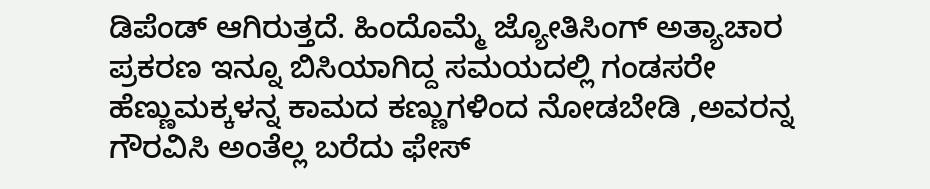ಡಿಪೆಂಡ್ ಆಗಿರುತ್ತದೆ. ಹಿಂದೊಮ್ಮೆ ಜ್ಯೋತಿಸಿಂಗ್ ಅತ್ಯಾಚಾರ ಪ್ರಕರಣ ಇನ್ನೂ ಬಿಸಿಯಾಗಿದ್ದ ಸಮಯದಲ್ಲಿ ಗಂಡಸರೇ ಹೆಣ್ಣುಮಕ್ಕಳನ್ನ ಕಾಮದ ಕಣ್ಣುಗಳಿಂದ ನೋಡಬೇಡಿ ,ಅವರನ್ನ ಗೌರವಿಸಿ ಅಂತೆಲ್ಲ ಬರೆದು ಫೇಸ್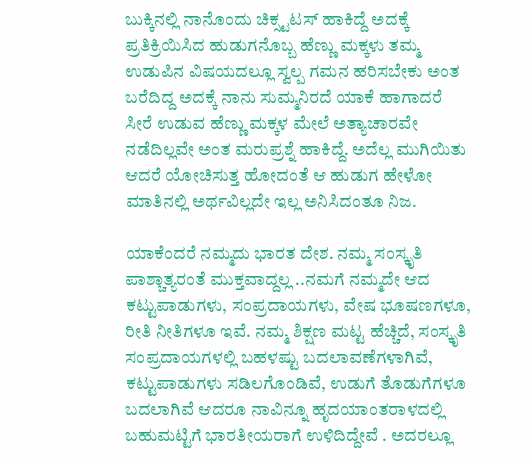ಬುಕ್ಕಿನಲ್ಲಿ ನಾನೊಂದು ಚಿಕ್ಸ್ಟಟಸ್ ಹಾಕಿದ್ದೆ ಅದಕ್ಕೆ ಪ್ರತಿಕ್ರಿಯಿಸಿದ ಹುಡುಗನೊಬ್ಬ ಹೆಣ್ಣು ಮಕ್ಕಳು ತಮ್ಮ ಉಡುಪಿನ ವಿಷಯದಲ್ಲೂ ಸ್ವಲ್ಪ ಗಮನ ಹರಿಸಬೇಕು ಅಂತ ಬರೆದಿದ್ದ ಅದಕ್ಕೆ ನಾನು ಸುಮ್ಮನಿರದೆ ಯಾಕೆ ಹಾಗಾದರೆ ಸೀರೆ ಉಡುವ ಹೆಣ್ಣು ಮಕ್ಕಳ ಮೇಲೆ ಅತ್ಯಾಚಾರವೇ ನಡೆದಿಲ್ಲವೇ ಅಂತ ಮರುಪ್ರಶ್ನೆ ಹಾಕಿದ್ದೆ. ಅದೆಲ್ಲ ಮುಗಿಯಿತು ಆದರೆ ಯೋಚಿಸುತ್ತ ಹೋದಂತೆ ಆ ಹುಡುಗ ಹೇಳೋ ಮಾತಿನಲ್ಲಿ ಅರ್ಥವಿಲ್ಲದೇ ಇಲ್ಲ ಅನಿಸಿದಂತೂ ನಿಜ.

ಯಾಕೆಂದರೆ ನಮ್ಮದು ಭಾರತ ದೇಶ. ನಮ್ಮ ಸಂಸ್ಕೃತಿ ಪಾಶ್ಚಾತ್ಯರಂತೆ ಮುಕ್ತವಾದ್ದಲ್ಲ ..ನಮಗೆ ನಮ್ಮದೇ ಆದ ಕಟ್ಟುಪಾಡುಗಳು, ಸಂಪ್ರದಾಯಗಳು, ವೇಷ ಭೂಷಣಗಳೂ, ರೀತಿ ನೀತಿಗಳೂ ಇವೆ. ನಮ್ಮ ಶಿಕ್ಷಣ ಮಟ್ಟ ಹೆಚ್ಚಿದೆ, ಸಂಸ್ಕೃತಿ ಸಂಪ್ರದಾಯಗಳಲ್ಲಿ ಬಹಳಷ್ಟು ಬದಲಾವಣೆಗಳಾಗಿವೆ, ಕಟ್ಟುಪಾಡುಗಳು ಸಡಿಲಗೊಂಡಿವೆ, ಉಡುಗೆ ತೊಡುಗೆಗಳೂ ಬದಲಾಗಿವೆ ಆದರೂ ನಾವಿನ್ನೂ ಹೃದಯಾಂತರಾಳದಲ್ಲಿ ಬಹುಮಟ್ಟಿಗೆ ಭಾರತೀಯರಾಗೆ ಉಳಿದಿದ್ದೇವೆ . ಅದರಲ್ಲೂ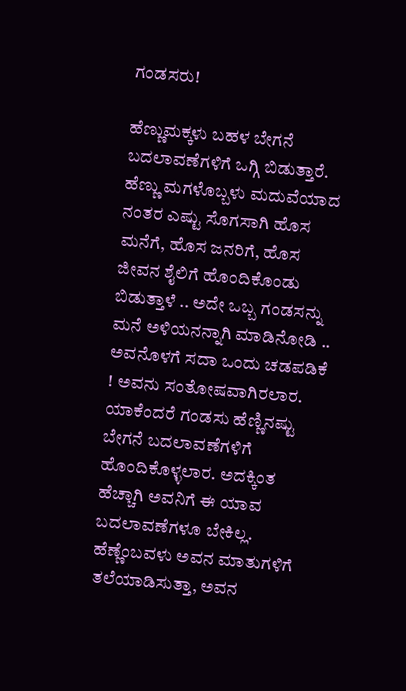ಗಂಡಸರು!

ಹೆಣ್ಣುಮಕ್ಕಳು ಬಹಳ ಬೇಗನೆ ಬದಲಾವಣೆಗಳಿಗೆ ಒಗ್ಗಿ ಬಿಡುತ್ತಾರೆ. ಹೆಣ್ಣು ಮಗಳೊಬ್ಬಳು ಮದುವೆಯಾದ ನಂತರ ಎಷ್ಟು ಸೊಗಸಾಗಿ ಹೊಸ ಮನೆಗೆ, ಹೊಸ ಜನರಿಗೆ, ಹೊಸ ಜೀವನ ಶೈಲಿಗೆ ಹೊಂದಿಕೊಂಡು ಬಿಡುತ್ತಾಳೆ .. ಅದೇ ಒಬ್ಬ ಗಂಡಸನ್ನು ಮನೆ ಅಳಿಯನನ್ನಾಗಿ ಮಾಡಿನೋಡಿ .. ಅವನೊಳಗೆ ಸದಾ ಒಂದು ಚಡಪಡಿಕೆ ! ಅವನು ಸಂತೋಷವಾಗಿರಲಾರ. ಯಾಕೆಂದರೆ ಗಂಡಸು ಹೆಣ್ಣಿನಷ್ಟು ಬೇಗನೆ ಬದಲಾವಣೆಗಳಿಗೆ ಹೊಂದಿಕೊಳ್ಳಲಾರ. ಅದಕ್ಕಿಂತ ಹೆಚ್ಚಾಗಿ ಅವನಿಗೆ ಈ ಯಾವ ಬದಲಾವಣೆಗಳೂ ಬೇಕಿಲ್ಲ. ಹೆಣ್ಣೆಂಬವಳು ಅವನ ಮಾತುಗಳಿಗೆ ತಲೆಯಾಡಿಸುತ್ತಾ, ಅವನ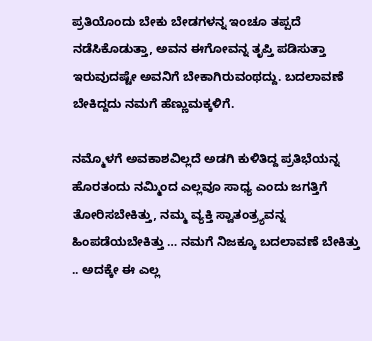ಪ್ರತಿಯೊಂದು ಬೇಕು ಬೇಡಗಳನ್ನ ಇಂಚೂ ತಪ್ಪದೆ ನಡೆಸಿಕೊಡುತ್ತಾ, ಅವನ ಈಗೋವನ್ನ ತೃಪ್ತಿ ಪಡಿಸುತ್ತಾ ಇರುವುದಷ್ಟೇ ಅವನಿಗೆ ಬೇಕಾಗಿರುವಂಥದ್ದು. ಬದಲಾವಣೆ ಬೇಕಿದ್ದದು ನಮಗೆ ಹೆಣ್ಣುಮಕ್ಕಳಿಗೆ.

ನಮ್ಮೊಳಗೆ ಅವಕಾಶವಿಲ್ಲದೆ ಅಡಗಿ ಕುಳಿತಿದ್ದ ಪ್ರತಿಭೆಯನ್ನ ಹೊರತಂದು ನಮ್ಮಿಂದ ಎಲ್ಲವೂ ಸಾಧ್ಯ ಎಂದು ಜಗತ್ತಿಗೆ ತೋರಿಸಬೇಕಿತ್ತು, ನಮ್ಮ ವ್ಯಕ್ತಿ ಸ್ವಾತಂತ್ರ್ಯವನ್ನ ಹಿಂಪಡೆಯಬೇಕಿತ್ತು … ನಮಗೆ ನಿಜಕ್ಕೂ ಬದಲಾವಣೆ ಬೇಕಿತ್ತು .. ಅದಕ್ಕೇ ಈ ಎಲ್ಲ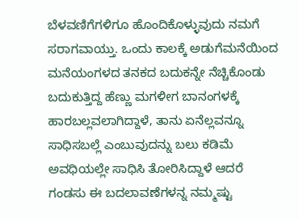ಬೆಳವಣಿಗೆಗಳಿಗೂ ಹೊಂದಿಕೊಳ್ಳುವುದು ನಮಗೆ ಸರಾಗವಾಯ್ತು. ಒಂದು ಕಾಲಕ್ಕೆ ಅಡುಗೆಮನೆಯಿಂದ ಮನೆಯಂಗಳದ ತನಕದ ಬದುಕನ್ನೇ ನೆಚ್ಚಿಕೊಂಡು ಬದುಕುತ್ತಿದ್ದ ಹೆಣ್ಣು ಮಗಳೀಗ ಬಾನಂಗಳಕ್ಕೆ ಹಾರಬಲ್ಲವಲಾಗಿದ್ದಾಳೆ, ತಾನು ಏನೆಲ್ಲವನ್ನೂ ಸಾಧಿಸಬಲ್ಲೆ ಎಂಬುವುದನ್ನು ಬಲು ಕಡಿಮೆ ಅವಧಿಯಲ್ಲೇ ಸಾಧಿಸಿ ತೋರಿಸಿದ್ದಾಳೆ ಆದರೆ ಗಂಡಸು ಈ ಬದಲಾವಣೆಗಳನ್ನ ನಮ್ಮಷ್ಟು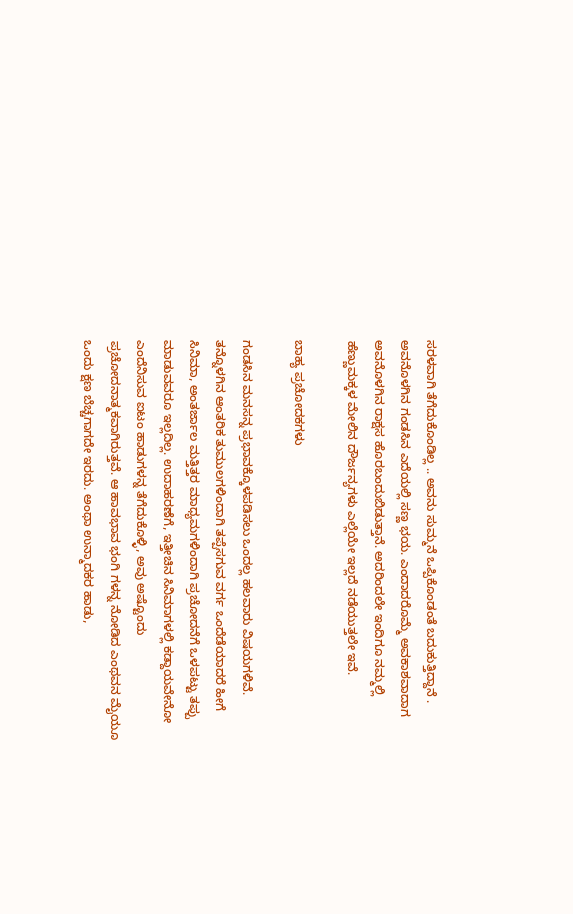ಸರಳವಾಗಿ ತೆಗೆದುಕೊಂಡಿಲ್ಲ .. ಅವನು ಸುಮ್ಮನೆ ಒಪ್ಪಿಕೊಂಡಂತೆ ಬದುಕುತ್ತಿದ್ದಾನೆ . ಅವನೊಳಗಿನ ಗಂಡಸಿನ ಎದೆಯಲ್ಲಿ ಸಣ್ಣ ಭಯ. ಎಂದಾದರೊಮ್ಮೆ ಅವಕಾಶವಾದಾಗ ಅವನೊಳಗಿನ ರಾಕ್ಷಸ ಹೊರಬಂದುಬಿಡುತ್ತಾನೆ. ಅದರಿಂದಲೇ ಇಂದಿಗೂ ನಮ್ಮಲ್ಲಿ ಹೆಣ್ಣುಮಕ್ಕಳ ಮೇಲಿನ ದೌರ್ಜನ್ಯಗಳು ಎಲ್ಲೆಯೇ ಇಲ್ಲದೆ ನಡೆಯುತ್ತಲೇ ಇವೆ.

ಬಾಹ್ಯ ಪ್ರಚೋದಕಗಳು

ಗಂಡಸಿನ ಮನಸನ್ನ ಪ್ರಭಾವಕ್ಕೊಳಪಡಿಸಲು ಒಂದಲ್ಲ ಹಲವಾರು ವಿಷಯಗಳಿವೆ. ತನ್ನೊಳಗಿನ ಆಂತರಿಕ ತುಮುಲಗಳಿಂದಾಗಿ ತಪ್ಪೆಸಗುವ ವರ್ಗ ಒಂದೆಡೆಯಾದರೆ ಹೀಗೆ ಸಿನಿಮಾ, ಅಂತರ್ಜಾಲ ಮತ್ತಿತ್ತರ ಮಾಧ್ಯಮಗಳಿಂದಾಗಿ ಪ್ರಚೋದನೆಗೆ ಒಳಪಟ್ಟು ತಪ್ಪು ಮಾಡುವವರೂ ಇಲ್ಲದಿಲ್ಲ. ಉದಾಹರಣೆಗೆ, ಇತ್ತೀಚಿನ ಸಿನಿಮಾಗಳಲ್ಲಿ ಕಡ್ದಾಯವೇನೋ ಎಂದೆನಿಸುವ ಐಟಂ ಹಾಡುಗಳನ್ನ ತೆಗೆದುಕೊಳ್ಳಿ, ಅವು ಅಷ್ಟೊಂದು ಪ್ರಚೋದನಾತ್ಮಕವಾಗಿರುತ್ತವೆ. ಆ ಹಾವಭಾವ ಭಂಗಿ ಗಳನ್ನ ನೋಡಿದ ಎಂಥವನ ಮೈಯೂ ಒಂದು ಕ್ಷಣ ಬೆಚ್ಚಗಾಗದೇ ಇರದು. ಅಂಥಾ ಉನ್ಮಾದಕರ ಹಾಡು,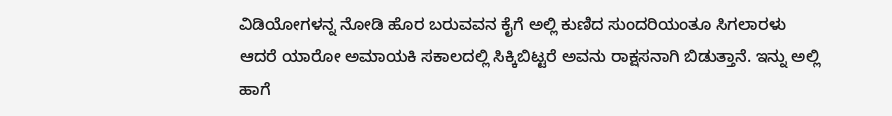ವಿಡಿಯೋಗಳನ್ನ ನೋಡಿ ಹೊರ ಬರುವವನ ಕೈಗೆ ಅಲ್ಲಿ ಕುಣಿದ ಸುಂದರಿಯಂತೂ ಸಿಗಲಾರಳು ಆದರೆ ಯಾರೋ ಅಮಾಯಕಿ ಸಕಾಲದಲ್ಲಿ ಸಿಕ್ಕಿಬಿಟ್ಟರೆ ಅವನು ರಾಕ್ಷಸನಾಗಿ ಬಿಡುತ್ತಾನೆ. ಇನ್ನು ಅಲ್ಲಿ ಹಾಗೆ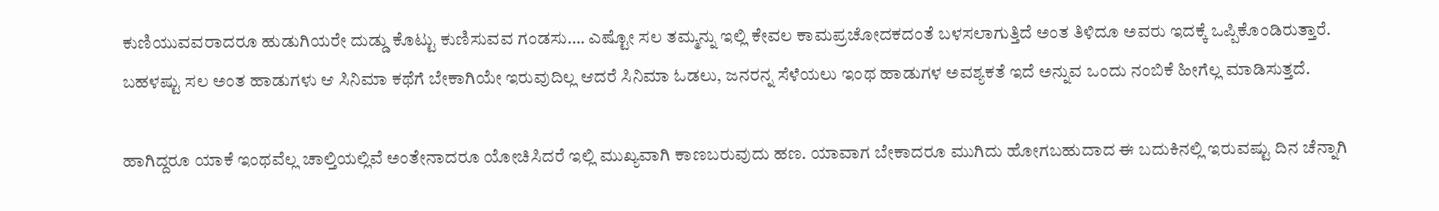ಕುಣಿಯುವವರಾದರೂ ಹುಡುಗಿಯರೇ ದುಡ್ಡು ಕೊಟ್ಟು ಕುಣಿಸುವವ ಗಂಡಸು…. ಎಷ್ಟೋ ಸಲ ತಮ್ಮನ್ನು ಇಲ್ಲಿ ಕೇವಲ ಕಾಮಪ್ರಚೋದಕದಂತೆ ಬಳಸಲಾಗುತ್ತಿದೆ ಅಂತ ತಿಳಿದೂ ಅವರು ಇದಕ್ಕೆ ಒಪ್ಪಿಕೊಂಡಿರುತ್ತಾರೆ. ಬಹಳಷ್ಟು ಸಲ ಅಂತ ಹಾಡುಗಳು ಆ ಸಿನಿಮಾ ಕಥೆಗೆ ಬೇಕಾಗಿಯೇ ಇರುವುದಿಲ್ಲ ಆದರೆ ಸಿನಿಮಾ ಓಡಲು, ಜನರನ್ನ ಸೆಳೆಯಲು ಇಂಥ ಹಾಡುಗಳ ಅವಶ್ಯಕತೆ ಇದೆ ಅನ್ನುವ ಒಂದು ನಂಬಿಕೆ ಹೀಗೆಲ್ಲ ಮಾಡಿಸುತ್ತದೆ.

ಹಾಗಿದ್ದರೂ ಯಾಕೆ ಇಂಥವೆಲ್ಲ ಚಾಲ್ತಿಯಲ್ಲಿವೆ ಅಂತೇನಾದರೂ ಯೋಚಿಸಿದರೆ ಇಲ್ಲಿ ಮುಖ್ಯವಾಗಿ ಕಾಣಬರುವುದು ಹಣ. ಯಾವಾಗ ಬೇಕಾದರೂ ಮುಗಿದು ಹೋಗಬಹುದಾದ ಈ ಬದುಕಿನಲ್ಲಿ ಇರುವಷ್ಟು ದಿನ ಚೆನ್ನಾಗಿ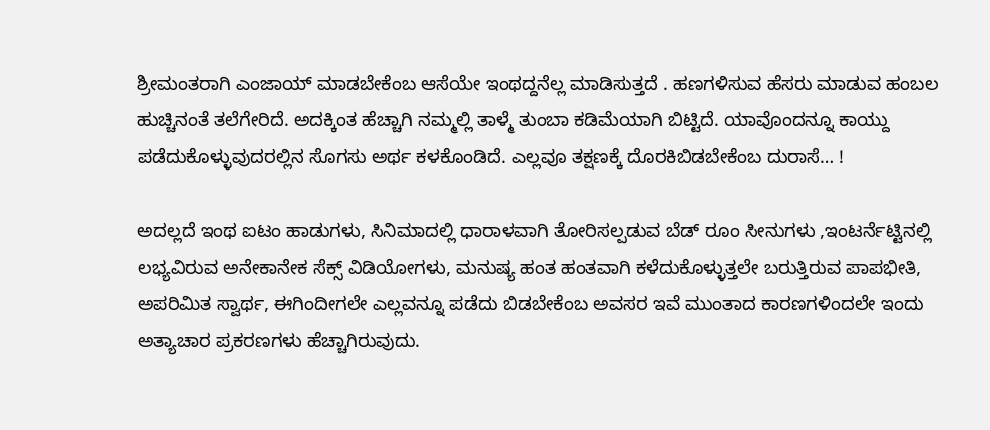ಶ್ರೀಮಂತರಾಗಿ ಎಂಜಾಯ್ ಮಾಡಬೇಕೆಂಬ ಆಸೆಯೇ ಇಂಥದ್ದನೆಲ್ಲ ಮಾಡಿಸುತ್ತದೆ . ಹಣಗಳಿಸುವ ಹೆಸರು ಮಾಡುವ ಹಂಬಲ ಹುಚ್ಚಿನಂತೆ ತಲೆಗೇರಿದೆ. ಅದಕ್ಕಿಂತ ಹೆಚ್ಚಾಗಿ ನಮ್ಮಲ್ಲಿ ತಾಳ್ಮೆ ತುಂಬಾ ಕಡಿಮೆಯಾಗಿ ಬಿಟ್ಟಿದೆ. ಯಾವೊಂದನ್ನೂ ಕಾಯ್ದು ಪಡೆದುಕೊಳ್ಳುವುದರಲ್ಲಿನ ಸೊಗಸು ಅರ್ಥ ಕಳಕೊಂಡಿದೆ. ಎಲ್ಲವೂ ತಕ್ಷಣಕ್ಕೆ ದೊರಕಿಬಿಡಬೇಕೆಂಬ ದುರಾಸೆ… !

ಅದಲ್ಲದೆ ಇಂಥ ಐಟಂ ಹಾಡುಗಳು, ಸಿನಿಮಾದಲ್ಲಿ ಧಾರಾಳವಾಗಿ ತೋರಿಸಲ್ಪಡುವ ಬೆಡ್ ರೂಂ ಸೀನುಗಳು ,ಇಂಟರ್ನೆಟ್ಟಿನಲ್ಲಿ ಲಭ್ಯವಿರುವ ಅನೇಕಾನೇಕ ಸೆಕ್ಸ್ ವಿಡಿಯೋಗಳು, ಮನುಷ್ಯ ಹಂತ ಹಂತವಾಗಿ ಕಳೆದುಕೊಳ್ಳುತ್ತಲೇ ಬರುತ್ತಿರುವ ಪಾಪಭೀತಿ, ಅಪರಿಮಿತ ಸ್ವಾರ್ಥ, ಈಗಿಂದೀಗಲೇ ಎಲ್ಲವನ್ನೂ ಪಡೆದು ಬಿಡಬೇಕೆಂಬ ಅವಸರ ಇವೆ ಮುಂತಾದ ಕಾರಣಗಳಿಂದಲೇ ಇಂದು ಅತ್ಯಾಚಾರ ಪ್ರಕರಣಗಳು ಹೆಚ್ಚಾಗಿರುವುದು.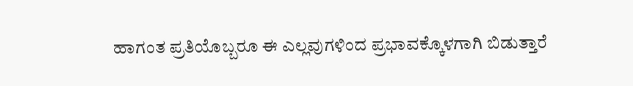ಹಾಗಂತ ಪ್ರತಿಯೊಬ್ಬರೂ ಈ ಎಲ್ಲವುಗಳಿಂದ ಪ್ರಭಾವಕ್ಕೊಳಗಾಗಿ ಬಿಡುತ್ತಾರೆ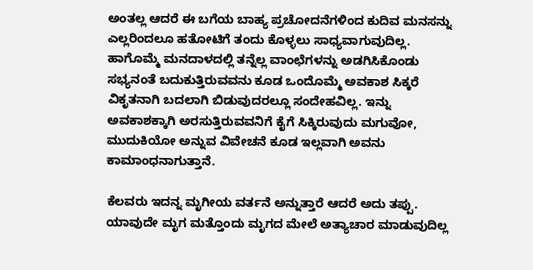ಅಂತಲ್ಲ ಆದರೆ ಈ ಬಗೆಯ ಬಾಹ್ಯ ಪ್ರಚೋದನೆಗಳಿಂದ ಕುದಿವ ಮನಸನ್ನು ಎಲ್ಲರಿಂದಲೂ ಹತೋಟಿಗೆ ತಂದು ಕೊಳ್ಳಲು ಸಾಧ್ಯವಾಗುವುದಿಲ್ಲ. ಹಾಗೊಮ್ಮೆ ಮನದಾಳದಲ್ಲಿ ತನ್ನೆಲ್ಲ ವಾಂಛೆಗಳನ್ನು ಅಡಗಿಸಿಕೊಂಡು ಸಭ್ಯನಂತೆ ಬದುಕುತ್ತಿರುವವನು ಕೂಡ ಒಂದೊಮ್ಮೆ ಅವಕಾಶ ಸಿಕ್ಕರೆ ವಿಕೃತನಾಗಿ ಬದಲಾಗಿ ಬಿಡುವುದರಲ್ಲೂ ಸಂದೇಹವಿಲ್ಲ. ಇನ್ನು ಅವಕಾಶಕ್ಕಾಗಿ ಅರಸುತ್ತಿರುವವನಿಗೆ ಕೈಗೆ ಸಿಕ್ಕಿರುವುದು ಮಗುವೋ, ಮುದುಕಿಯೋ ಅನ್ನುವ ವಿವೇಚನೆ ಕೂಡ ಇಲ್ಲವಾಗಿ ಅವನು ಕಾಮಾಂಧನಾಗುತ್ತಾನೆ.

ಕೆಲವರು ಇದನ್ನ ಮೃಗೀಯ ವರ್ತನೆ ಅನ್ನುತ್ತಾರೆ ಆದರೆ ಅದು ತಪ್ಪು. ಯಾವುದೇ ಮೃಗ ಮತ್ತೊಂದು ಮೃಗದ ಮೇಲೆ ಅತ್ಯಾಚಾರ ಮಾಡುವುದಿಲ್ಲ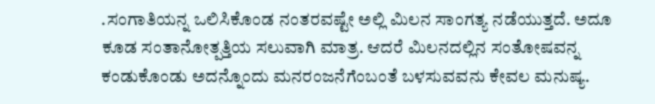.ಸಂಗಾತಿಯನ್ನ ಒಲಿಸಿಕೊಂಡ ನಂತರವಷ್ಟೇ ಅಲ್ಲಿ ಮಿಲನ ಸಾಂಗತ್ಯ ನಡೆಯುತ್ತದೆ. ಅದೂ ಕೂಡ ಸಂತಾನೋತ್ಪತ್ತಿಯ ಸಲುವಾಗಿ ಮಾತ್ರ. ಆದರೆ ಮಿಲನದಲ್ಲಿನ ಸಂತೋಷವನ್ನ ಕಂಡುಕೊಂಡು ಅದನ್ನೊಂದು ಮನರಂಜನೆಗೆಂಬಂತೆ ಬಳಸುವವನು ಕೇವಲ ಮನುಷ್ಯ.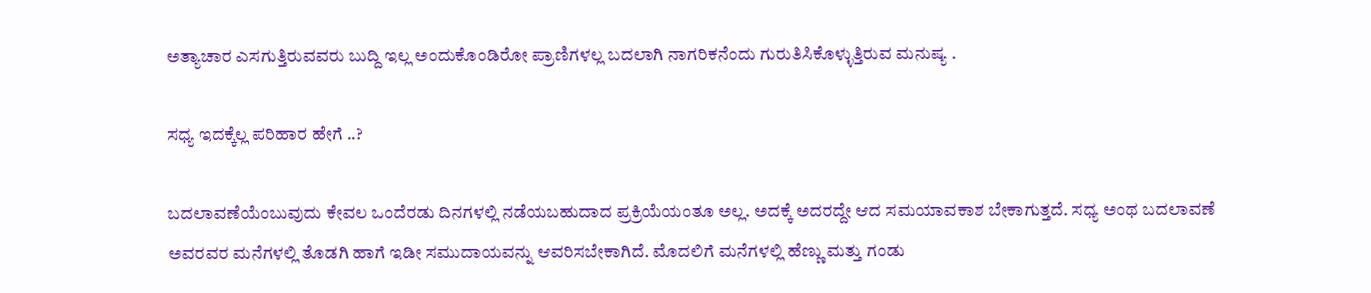ಅತ್ಯಾಚಾರ ಎಸಗುತ್ತಿರುವವರು ಬುದ್ದಿ ಇಲ್ಲ ಅಂದುಕೊಂಡಿರೋ ಪ್ರಾಣಿಗಳಲ್ಲ ಬದಲಾಗಿ ನಾಗರಿಕನೆಂದು ಗುರುತಿಸಿಕೊಳ್ಳುತ್ತಿರುವ ಮನುಷ್ಯ .

ಸಧ್ಯ ಇದಕ್ಕೆಲ್ಲ ಪರಿಹಾರ ಹೇಗೆ ..?

ಬದಲಾವಣೆಯೆಂಬುವುದು ಕೇವಲ ಒಂದೆರಡು ದಿನಗಳಲ್ಲಿ ನಡೆಯಬಹುದಾದ ಪ್ರಕ್ರಿಯೆಯಂತೂ ಅಲ್ಲ. ಅದಕ್ಕೆ ಅದರದ್ದೇ ಆದ ಸಮಯಾವಕಾಶ ಬೇಕಾಗುತ್ತದೆ. ಸಧ್ಯ ಅಂಥ ಬದಲಾವಣೆ ಅವರವರ ಮನೆಗಳಲ್ಲಿ ತೊಡಗಿ ಹಾಗೆ ಇಡೀ ಸಮುದಾಯವನ್ನು ಆವರಿಸಬೇಕಾಗಿದೆ. ಮೊದಲಿಗೆ ಮನೆಗಳಲ್ಲಿ ಹೆಣ್ಣು ಮತ್ತು ಗಂಡು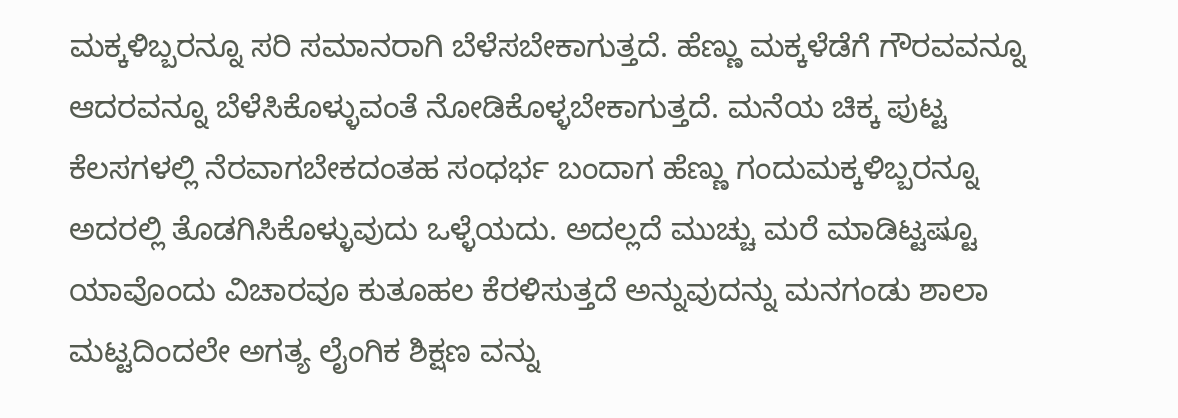ಮಕ್ಕಳಿಬ್ಬರನ್ನೂ ಸರಿ ಸಮಾನರಾಗಿ ಬೆಳೆಸಬೇಕಾಗುತ್ತದೆ. ಹೆಣ್ಣು ಮಕ್ಕಳೆಡೆಗೆ ಗೌರವವನ್ನೂ ಆದರವನ್ನೂ ಬೆಳೆಸಿಕೊಳ್ಳುವಂತೆ ನೋಡಿಕೊಳ್ಳಬೇಕಾಗುತ್ತದೆ. ಮನೆಯ ಚಿಕ್ಕ ಪುಟ್ಟ ಕೆಲಸಗಳಲ್ಲಿ ನೆರವಾಗಬೇಕದಂತಹ ಸಂಧರ್ಭ ಬಂದಾಗ ಹೆಣ್ಣು ಗಂದುಮಕ್ಕಳಿಬ್ಬರನ್ನೂ ಅದರಲ್ಲಿ ತೊಡಗಿಸಿಕೊಳ್ಳುವುದು ಒಳ್ಳೆಯದು. ಅದಲ್ಲದೆ ಮುಚ್ಚು ಮರೆ ಮಾಡಿಟ್ಟಷ್ಟೂ ಯಾವೊಂದು ವಿಚಾರವೂ ಕುತೂಹಲ ಕೆರಳಿಸುತ್ತದೆ ಅನ್ನುವುದನ್ನು ಮನಗಂಡು ಶಾಲಾ ಮಟ್ಟದಿಂದಲೇ ಅಗತ್ಯ ಲೈಂಗಿಕ ಶಿಕ್ಷಣ ವನ್ನು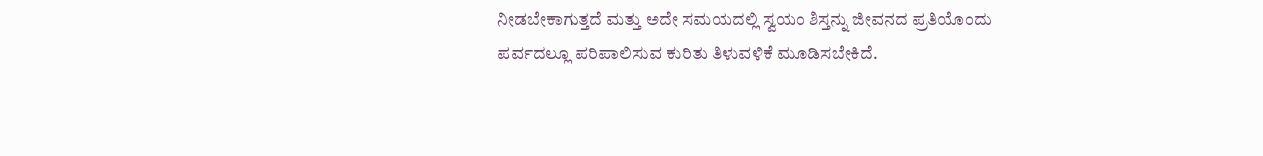ನೀಡಬೇಕಾಗುತ್ತದೆ ಮತ್ತು ಅದೇ ಸಮಯದಲ್ಲಿ ಸ್ವಯಂ ಶಿಸ್ತನ್ನು ಜೀವನದ ಪ್ರತಿಯೊಂದು ಪರ್ವದಲ್ಲೂ ಪರಿಪಾಲಿಸುವ ಕುರಿತು ತಿಳುವಳಿಕೆ ಮೂಡಿಸಬೇಕಿದೆ.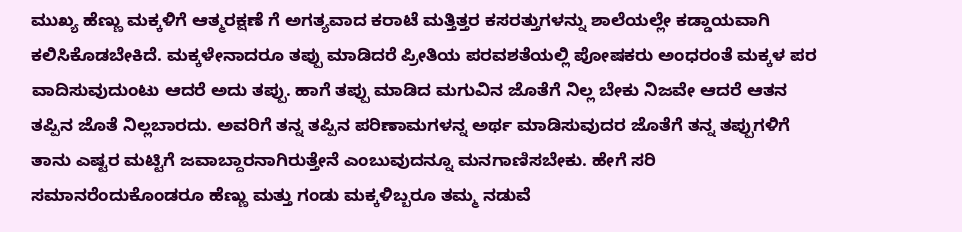ಮುಖ್ಯ ಹೆಣ್ಣು ಮಕ್ಕಳಿಗೆ ಆತ್ಮರಕ್ಷಣೆ ಗೆ ಅಗತ್ಯವಾದ ಕರಾಟೆ ಮತ್ತಿತ್ತರ ಕಸರತ್ತುಗಳನ್ನು ಶಾಲೆಯಲ್ಲೇ ಕಡ್ಡಾಯವಾಗಿ ಕಲಿಸಿಕೊಡಬೇಕಿದೆ. ಮಕ್ಕಳೇನಾದರೂ ತಪ್ಪು ಮಾಡಿದರೆ ಪ್ರೀತಿಯ ಪರವಶತೆಯಲ್ಲಿ ಪೋಷಕರು ಅಂಧರಂತೆ ಮಕ್ಕಳ ಪರ ವಾದಿಸುವುದುಂಟು ಆದರೆ ಅದು ತಪ್ಪು. ಹಾಗೆ ತಪ್ಪು ಮಾಡಿದ ಮಗುವಿನ ಜೊತೆಗೆ ನಿಲ್ಲ ಬೇಕು ನಿಜವೇ ಆದರೆ ಆತನ ತಪ್ಪಿನ ಜೊತೆ ನಿಲ್ಲಬಾರದು. ಅವರಿಗೆ ತನ್ನ ತಪ್ಪಿನ ಪರಿಣಾಮಗಳನ್ನ ಅರ್ಥ ಮಾಡಿಸುವುದರ ಜೊತೆಗೆ ತನ್ನ ತಪ್ಪುಗಳಿಗೆ ತಾನು ಎಷ್ಟರ ಮಟ್ಟಿಗೆ ಜವಾಬ್ದಾರನಾಗಿರುತ್ತೇನೆ ಎಂಬುವುದನ್ನೂ ಮನಗಾಣಿಸಬೇಕು. ಹೇಗೆ ಸರಿ ಸಮಾನರೆಂದುಕೊಂಡರೂ ಹೆಣ್ಣು ಮತ್ತು ಗಂಡು ಮಕ್ಕಳಿಬ್ಬರೂ ತಮ್ಮ ನಡುವೆ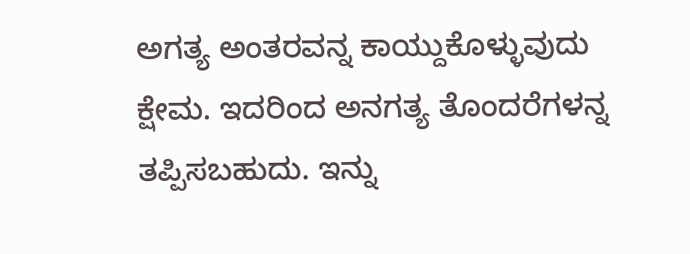ಅಗತ್ಯ ಅಂತರವನ್ನ ಕಾಯ್ದುಕೊಳ್ಳುವುದು ಕ್ಷೇಮ. ಇದರಿಂದ ಅನಗತ್ಯ ತೊಂದರೆಗಳನ್ನ ತಪ್ಪಿಸಬಹುದು. ಇನ್ನು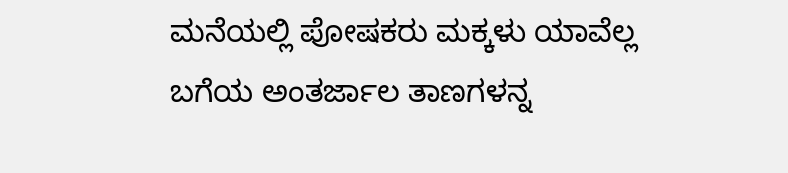ಮನೆಯಲ್ಲಿ ಪೋಷಕರು ಮಕ್ಕಳು ಯಾವೆಲ್ಲ ಬಗೆಯ ಅಂತರ್ಜಾಲ ತಾಣಗಳನ್ನ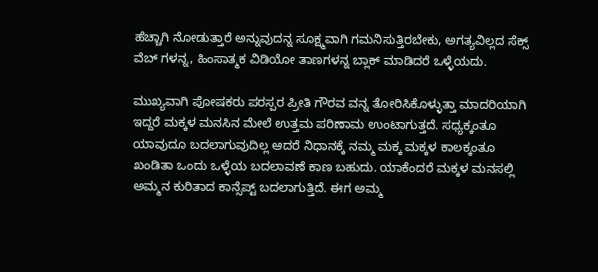ಹೆಚ್ಚಾಗಿ ನೋಡುತ್ತಾರೆ ಅನ್ನುವುದನ್ನ ಸೂಕ್ಷ್ಮವಾಗಿ ಗಮನಿಸುತ್ತಿರಬೇಕು, ಅಗತ್ಯವಿಲ್ಲದ ಸೆಕ್ಸ್ ವೆಬ್ ಗಳನ್ನ, ಹಿಂಸಾತ್ಮಕ ವಿಡಿಯೋ ತಾಣಗಳನ್ನ ಬ್ಲಾಕ್ ಮಾಡಿದರೆ ಒಳ್ಳೆಯದು.

ಮುಖ್ಯವಾಗಿ ಪೋಷಕರು ಪರಸ್ಪರ ಪ್ರೀತಿ ಗೌರವ ವನ್ನ ತೋರಿಸಿಕೊಳ್ಳುತ್ತಾ ಮಾದರಿಯಾಗಿ ಇದ್ದರೆ ಮಕ್ಕಳ ಮನಸಿನ ಮೇಲೆ ಉತ್ತಮ ಪರಿಣಾಮ ಉಂಟಾಗುತ್ತದೆ. ಸಧ್ಯಕ್ಕಂತೂ ಯಾವುದೂ ಬದಲಾಗುವುದಿಲ್ಲ ಆದರೆ ನಿಧಾನಕ್ಕೆ ನಮ್ಮ ಮಕ್ಕ ಮಕ್ಕಳ ಕಾಲಕ್ಕಂತೂ ಖಂಡಿತಾ ಒಂದು ಒಳ್ಳೆಯ ಬದಲಾವಣೆ ಕಾಣ ಬಹುದು. ಯಾಕೆಂದರೆ ಮಕ್ಕಳ ಮನಸಲ್ಲಿ ಅಮ್ಮನ ಕುರಿತಾದ ಕಾನ್ಸೆಪ್ಟ್ ಬದಲಾಗುತ್ತಿದೆ. ಈಗ ಅಮ್ಮ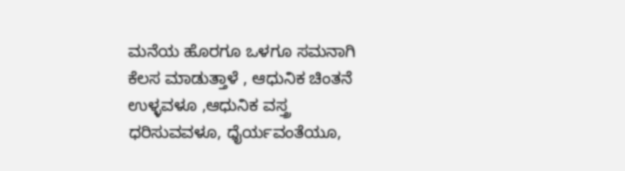ಮನೆಯ ಹೊರಗೂ ಒಳಗೂ ಸಮನಾಗಿ ಕೆಲಸ ಮಾಡುತ್ತಾಳೆ , ಆಧುನಿಕ ಚಿಂತನೆ ಉಳ್ಳವಳೂ ,ಆಧುನಿಕ ವಸ್ತ್ರ ಧರಿಸುವವಳೂ, ಧೈರ್ಯವಂತೆಯೂ,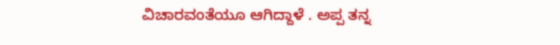ವಿಚಾರವಂತೆಯೂ ಆಗಿದ್ದಾಳೆ . ಅಪ್ಪ ತನ್ನ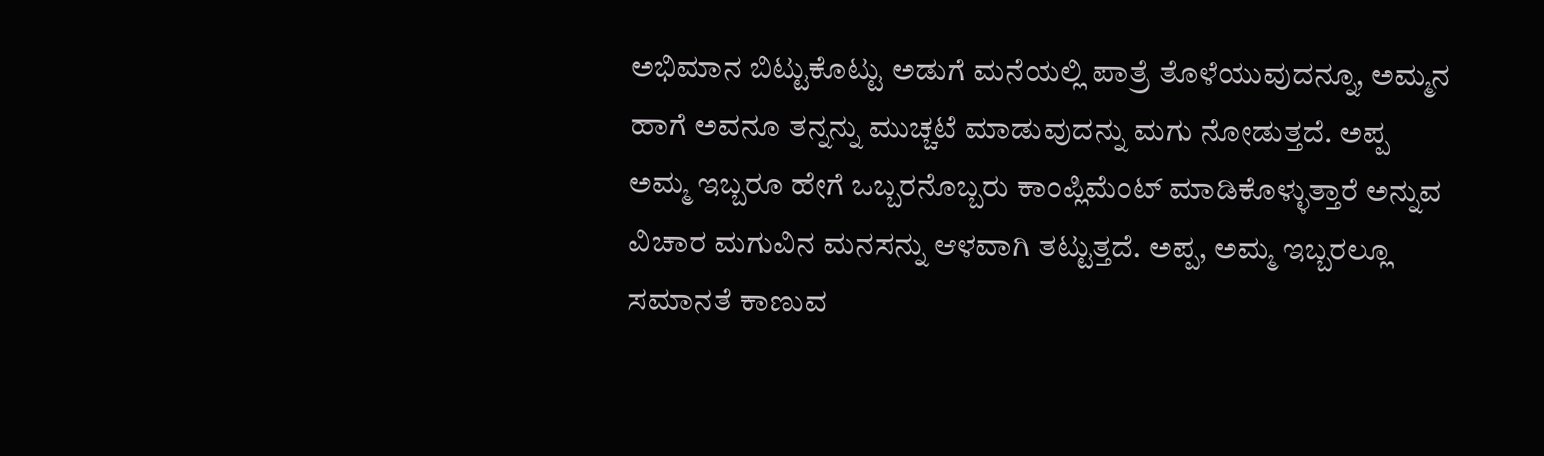ಅಭಿಮಾನ ಬಿಟ್ಟುಕೊಟ್ಟು ಅಡುಗೆ ಮನೆಯಲ್ಲಿ ಪಾತ್ರೆ ತೊಳೆಯುವುದನ್ನೂ, ಅಮ್ಮನ ಹಾಗೆ ಅವನೂ ತನ್ನನ್ನು ಮುಚ್ಚಟೆ ಮಾಡುವುದನ್ನು ಮಗು ನೋಡುತ್ತದೆ. ಅಪ್ಪ ಅಮ್ಮ ಇಬ್ಬರೂ ಹೇಗೆ ಒಬ್ಬರನೊಬ್ಬರು ಕಾಂಪ್ಲಿಮೆಂಟ್ ಮಾಡಿಕೊಳ್ಳುತ್ತಾರೆ ಅನ್ನುವ ವಿಚಾರ ಮಗುವಿನ ಮನಸನ್ನು ಆಳವಾಗಿ ತಟ್ಟುತ್ತದೆ. ಅಪ್ಪ, ಅಮ್ಮ ಇಬ್ಬರಲ್ಲೂ ಸಮಾನತೆ ಕಾಣುವ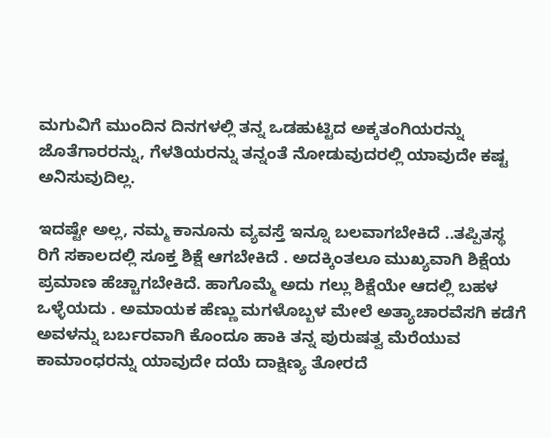ಮಗುವಿಗೆ ಮುಂದಿನ ದಿನಗಳಲ್ಲಿ ತನ್ನ ಒಡಹುಟ್ಟಿದ ಅಕ್ಕತಂಗಿಯರನ್ನು ಜೊತೆಗಾರರನ್ನು, ಗೆಳತಿಯರನ್ನು ತನ್ನಂತೆ ನೋಡುವುದರಲ್ಲಿ ಯಾವುದೇ ಕಷ್ಟ ಅನಿಸುವುದಿಲ್ಲ.

ಇದಷ್ಟೇ ಅಲ್ಲ, ನಮ್ಮ ಕಾನೂನು ವ್ಯವಸ್ತೆ ಇನ್ನೂ ಬಲವಾಗಬೇಕಿದೆ ..ತಪ್ಪಿತಸ್ಥ ರಿಗೆ ಸಕಾಲದಲ್ಲಿ ಸೂಕ್ತ ಶಿಕ್ಷೆ ಆಗಬೇಕಿದೆ . ಅದಕ್ಕಿಂತಲೂ ಮುಖ್ಯವಾಗಿ ಶಿಕ್ಷೆಯ ಪ್ರಮಾಣ ಹೆಚ್ಚಾಗಬೇಕಿದೆ. ಹಾಗೊಮ್ಮೆ ಅದು ಗಲ್ಲು ಶಿಕ್ಷೆಯೇ ಆದಲ್ಲಿ ಬಹಳ ಒಳ್ಳೆಯದು . ಅಮಾಯಕ ಹೆಣ್ಣು ಮಗಳೊಬ್ಬಳ ಮೇಲೆ ಅತ್ಯಾಚಾರವೆಸಗಿ ಕಡೆಗೆ ಅವಳನ್ನು ಬರ್ಬರವಾಗಿ ಕೊಂದೂ ಹಾಕಿ ತನ್ನ ಪುರುಷತ್ವ ಮೆರೆಯುವ ಕಾಮಾಂಧರನ್ನು ಯಾವುದೇ ದಯೆ ದಾಕ್ಷಿಣ್ಯ ತೋರದೆ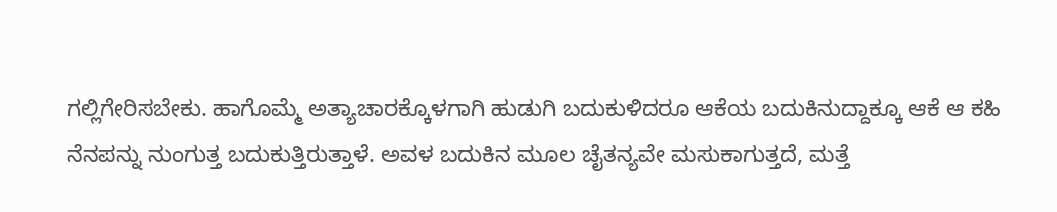ಗಲ್ಲಿಗೇರಿಸಬೇಕು. ಹಾಗೊಮ್ಮೆ ಅತ್ಯಾಚಾರಕ್ಕೊಳಗಾಗಿ ಹುಡುಗಿ ಬದುಕುಳಿದರೂ ಆಕೆಯ ಬದುಕಿನುದ್ದಾಕ್ಕೂ ಆಕೆ ಆ ಕಹಿ ನೆನಪನ್ನು ನುಂಗುತ್ತ ಬದುಕುತ್ತಿರುತ್ತಾಳೆ. ಅವಳ ಬದುಕಿನ ಮೂಲ ಚೈತನ್ಯವೇ ಮಸುಕಾಗುತ್ತದೆ, ಮತ್ತೆ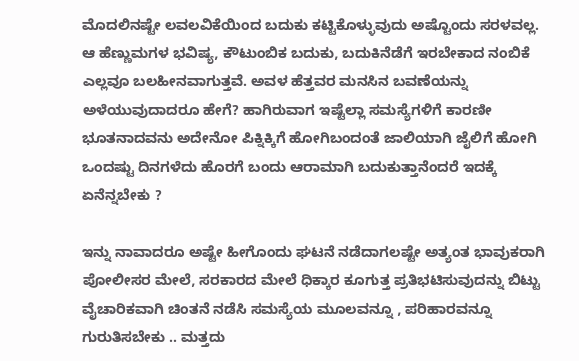ಮೊದಲಿನಷ್ಟೇ ಲವಲವಿಕೆಯಿಂದ ಬದುಕು ಕಟ್ಟಿಕೊಳ್ಳುವುದು ಅಷ್ಟೊಂದು ಸರಳವಲ್ಲ. ಆ ಹೆಣ್ಣುಮಗಳ ಭವಿಷ್ಯ, ಕೌಟುಂಬಿಕ ಬದುಕು, ಬದುಕಿನೆಡೆಗೆ ಇರಬೇಕಾದ ನಂಬಿಕೆ ಎಲ್ಲವೂ ಬಲಹೀನವಾಗುತ್ತವೆ. ಅವಳ ಹೆತ್ತವರ ಮನಸಿನ ಬವಣೆಯನ್ನು ಅಳೆಯುವುದಾದರೂ ಹೇಗೆ? ಹಾಗಿರುವಾಗ ಇಷ್ಟೆಲ್ಲಾ ಸಮಸ್ಯೆಗಳಿಗೆ ಕಾರಣೀ ಭೂತನಾದವನು ಅದೇನೋ ಪಿಕ್ನಿಕ್ಕಿಗೆ ಹೋಗಿಬಂದಂತೆ ಜಾಲಿಯಾಗಿ ಜೈಲಿಗೆ ಹೋಗಿ ಒಂದಷ್ಟು ದಿನಗಳೆದು ಹೊರಗೆ ಬಂದು ಆರಾಮಾಗಿ ಬದುಕುತ್ತಾನೆಂದರೆ ಇದಕ್ಕೆ ಏನೆನ್ನಬೇಕು ?

ಇನ್ನು ನಾವಾದರೂ ಅಷ್ಟೇ ಹೀಗೊಂದು ಘಟನೆ ನಡೆದಾಗಲಷ್ಟೇ ಅತ್ಯಂತ ಭಾವುಕರಾಗಿ ಪೋಲೀಸರ ಮೇಲೆ, ಸರಕಾರದ ಮೇಲೆ ಧಿಕ್ಕಾರ ಕೂಗುತ್ತ ಪ್ರತಿಭಟಿಸುವುದನ್ನು ಬಿಟ್ಟು ವೈಚಾರಿಕವಾಗಿ ಚಿಂತನೆ ನಡೆಸಿ ಸಮಸ್ಯೆಯ ಮೂಲವನ್ನೂ , ಪರಿಹಾರವನ್ನೂ ಗುರುತಿಸಬೇಕು .. ಮತ್ತದು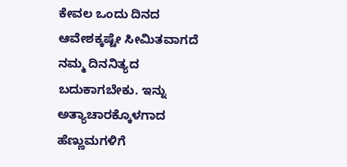ಕೇವಲ ಒಂದು ದಿನದ ಆವೇಶಕ್ಕಷ್ಟೇ ಸೀಮಿತವಾಗದೆ ನಮ್ಮ ದಿನನಿತ್ಯದ ಬದುಕಾಗಬೇಕು. ಇನ್ನು ಅತ್ಯಾಚಾರಕ್ಕೊಳಗಾದ ಹೆಣ್ಣುಮಗಳಿಗೆ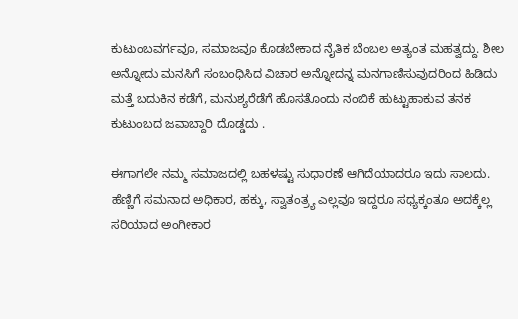ಕುಟುಂಬವರ್ಗವೂ, ಸಮಾಜವೂ ಕೊಡಬೇಕಾದ ನೈತಿಕ ಬೆಂಬಲ ಅತ್ಯಂತ ಮಹತ್ವದ್ದು. ಶೀಲ ಅನ್ನೋದು ಮನಸಿಗೆ ಸಂಬಂಧಿಸಿದ ವಿಚಾರ ಅನ್ನೋದನ್ನ ಮನಗಾಣಿಸುವುದರಿಂದ ಹಿಡಿದು ಮತ್ತೆ ಬದುಕಿನ ಕಡೆಗೆ, ಮನುಶ್ಯರೆಡೆಗೆ ಹೊಸತೊಂದು ನಂಬಿಕೆ ಹುಟ್ಟುಹಾಕುವ ತನಕ ಕುಟುಂಬದ ಜವಾಬ್ದಾರಿ ದೊಡ್ಡದು .

ಈಗಾಗಲೇ ನಮ್ಮ ಸಮಾಜದಲ್ಲಿ ಬಹಳಷ್ಟು ಸುಧಾರಣೆ ಆಗಿದೆಯಾದರೂ ಇದು ಸಾಲದು. ಹೆಣ್ಣಿಗೆ ಸಮನಾದ ಅಧಿಕಾರ, ಹಕ್ಕು, ಸ್ವಾತಂತ್ರ್ಯ ಎಲ್ಲವೂ ಇದ್ದರೂ ಸಧ್ಯಕ್ಕಂತೂ ಅದಕ್ಕೆಲ್ಲ ಸರಿಯಾದ ಅಂಗೀಕಾರ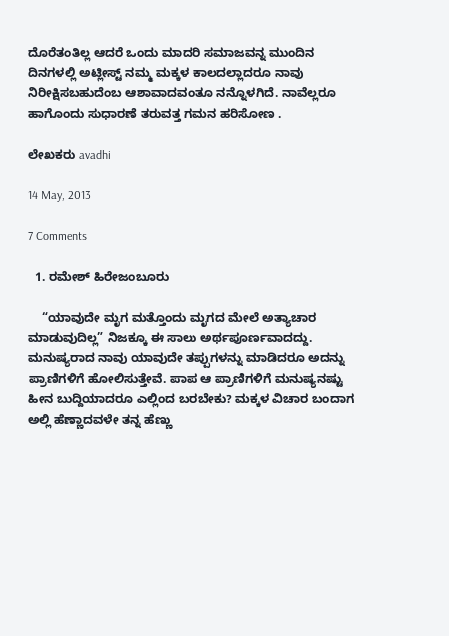ದೊರೆತಂತಿಲ್ಲ ಆದರೆ ಒಂದು ಮಾದರಿ ಸಮಾಜವನ್ನ ಮುಂದಿನ ದಿನಗಳಲ್ಲಿ ಅಟ್ಲೀಸ್ಟ್ ನಮ್ಮ ಮಕ್ಕಳ ಕಾಲದಲ್ಲಾದರೂ ನಾವು ನಿರೀಕ್ಷಿಸಬಹುದೆಂಬ ಆಶಾವಾದವಂತೂ ನನ್ನೊಳಗಿದೆ. ನಾವೆಲ್ಲರೂ ಹಾಗೊಂದು ಸುಧಾರಣೆ ತರುವತ್ತ ಗಮನ ಹರಿಸೋಣ .

ಲೇಖಕರು avadhi

14 May, 2013

7 Comments

  1. ರಮೇಶ್ ಹಿರೇಜಂಬೂರು

    “ಯಾವುದೇ ಮೃಗ ಮತ್ತೊಂದು ಮೃಗದ ಮೇಲೆ ಅತ್ಯಾಚಾರ ಮಾಡುವುದಿಲ್ಲ” ನಿಜಕ್ಕೂ ಈ ಸಾಲು ಅರ್ಥಪೂರ್ಣವಾದದ್ದು. ಮನುಷ್ಯರಾದ ನಾವು ಯಾವುದೇ ತಪ್ಪುಗಳನ್ನು ಮಾಡಿದರೂ ಅದನ್ನು ಪ್ರಾಣಿಗಳಿಗೆ ಹೋಲಿಸುತ್ತೇವೆ. ಪಾಪ ಆ ಪ್ರಾಣಿಗಳಿಗೆ ಮನುಷ್ಯನಷ್ಟು ಹೀನ ಬುದ್ದಿಯಾದರೂ ಎಲ್ಲಿಂದ ಬರಬೇಕು? ಮಕ್ಕಳ ವಿಚಾರ ಬಂದಾಗ ಅಲ್ಲಿ ಹೆಣ್ಣಾದವಳೇ ತನ್ನ ಹೆಣ್ಣು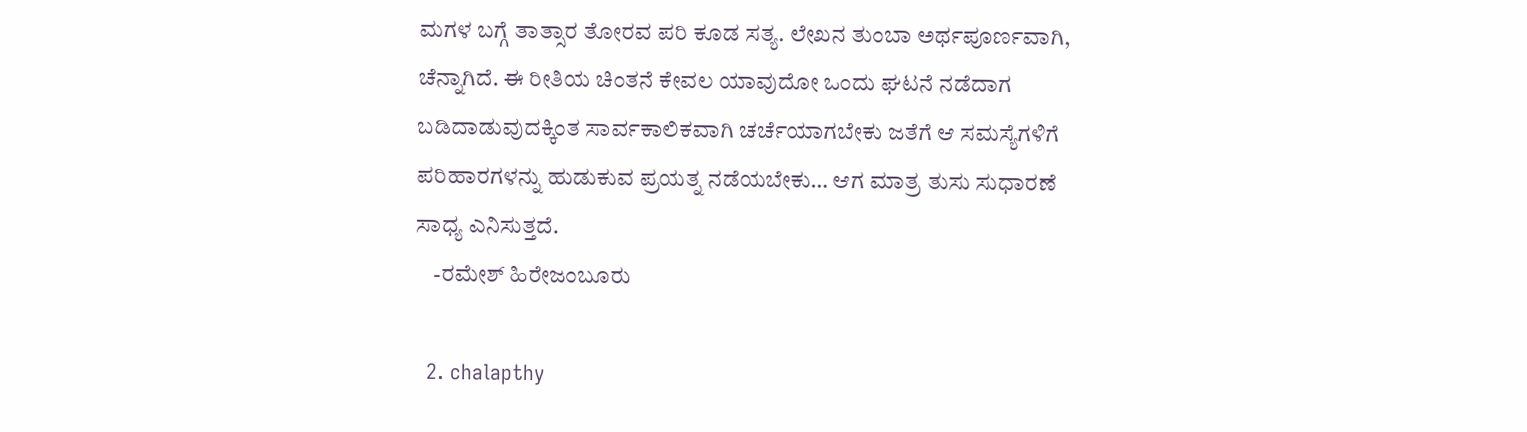ಮಗಳ ಬಗ್ಗೆ ತಾತ್ಸಾರ ತೋರವ ಪರಿ ಕೂಡ ಸತ್ಯ. ಲೇಖನ ತುಂಬಾ ಅರ್ಥಪೂರ್ಣವಾಗಿ, ಚೆನ್ನಾಗಿದೆ. ಈ ರೀತಿಯ ಚಿಂತನೆ ಕೇವಲ ಯಾವುದೋ ಒಂದು ಘಟನೆ ನಡೆದಾಗ ಬಡಿದಾಡುವುದಕ್ಕಿಂತ ಸಾರ್ವಕಾಲಿಕವಾಗಿ ಚರ್ಚೆಯಾಗಬೇಕು ಜತೆಗೆ ಆ ಸಮಸ್ಯೆಗಳಿಗೆ ಪರಿಹಾರಗಳನ್ನು ಹುಡುಕುವ ಪ್ರಯತ್ನ ನಡೆಯಬೇಕು… ಆಗ ಮಾತ್ರ ತುಸು ಸುಧಾರಣೆ ಸಾಧ್ಯ ಎನಿಸುತ್ತದೆ.
    -ರಮೇಶ್ ಹಿರೇಜಂಬೂರು

  2. chalapthy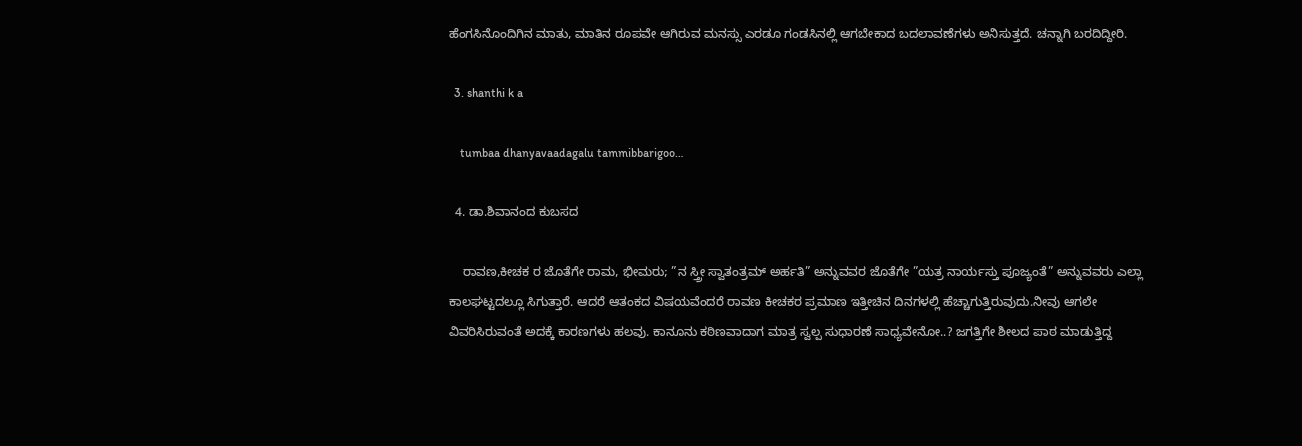ಹೆಂಗಸಿನೊಂದಿಗಿನ ಮಾತು, ಮಾತಿನ ರೂಪವೇ ಆಗಿರುವ ಮನಸ್ಸು ಎರಡೂ ಗಂಡಸಿನಲ್ಲಿ ಆಗಬೇಕಾದ ಬದಲಾವಣೆಗಳು ಅನಿಸುತ್ತದೆ. ಚನ್ನಾಗಿ ಬರದಿದ್ದೀರಿ.

  3. shanthi k a

    tumbaa dhanyavaadagalu tammibbarigoo…

  4. ಡಾ.ಶಿವಾನಂದ ಕುಬಸದ

    ರಾವಣ,ಕೀಚಕ ರ ಜೊತೆಗೇ ರಾಮ, ಭೀಮರು; ”ನ ಸ್ತ್ರೀ ಸ್ವಾತಂತ್ರಮ್ ಅರ್ಹತಿ” ಅನ್ನುವವರ ಜೊತೆಗೇ ”ಯತ್ರ ನಾರ್ಯಸ್ತು ಪೂಜ್ಯಂತೆ” ಅನ್ನುವವರು ಎಲ್ಲಾ ಕಾಲಘಟ್ಟದಲ್ಲೂ ಸಿಗುತ್ತಾರೆ. ಆದರೆ ಆತಂಕದ ವಿಷಯವೆಂದರೆ ರಾವಣ ಕೀಚಕರ ಪ್ರಮಾಣ ಇತ್ತೀಚಿನ ದಿನಗಳಲ್ಲಿ ಹೆಚ್ಚಾಗುತ್ತಿರುವುದು.ನೀವು ಆಗಲೇ ವಿವರಿಸಿರುವಂತೆ ಅದಕ್ಕೆ ಕಾರಣಗಳು ಹಲವು. ಕಾನೂನು ಕಠಿಣವಾದಾಗ ಮಾತ್ರ ಸ್ವಲ್ಪ ಸುಧಾರಣೆ ಸಾಧ್ಯವೇನೋ..? ಜಗತ್ತಿಗೇ ಶೀಲದ ಪಾಠ ಮಾಡುತ್ತಿದ್ದ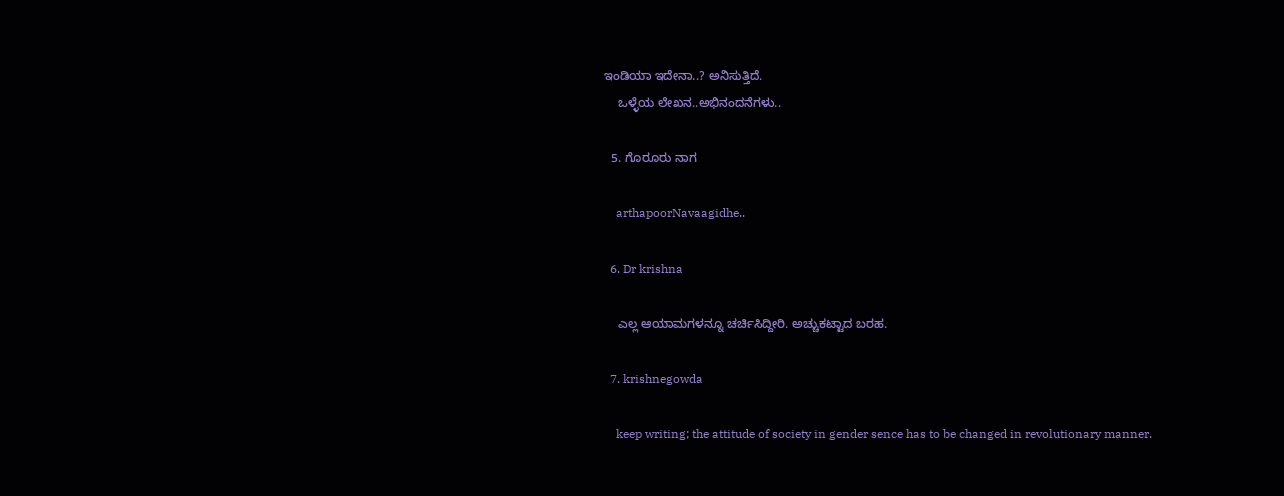ಇಂಡಿಯಾ ಇದೇನಾ..? ಅನಿಸುತ್ತಿದೆ.
    ಒಳ್ಳೆಯ ಲೇಖನ..ಅಭಿನಂದನೆಗಳು..

  5. ಗೊರೂರು ನಾಗ

    arthapoorNavaagidhe..

  6. Dr krishna

    ಎಲ್ಲ ಆಯಾಮಗಳನ್ನೂ ಚರ್ಚಿಸಿದ್ದೀರಿ. ಅಚ್ಚುಕಟ್ಟಾದ ಬರಹ.

  7. krishnegowda

    keep writing; the attitude of society in gender sence has to be changed in revolutionary manner.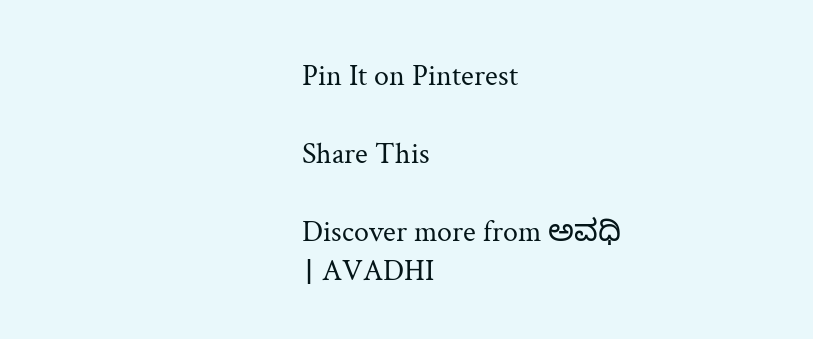Pin It on Pinterest

Share This

Discover more from ಅವಧಿ । AVADHI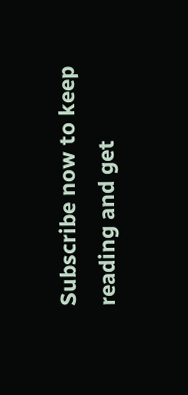Subscribe now to keep reading and get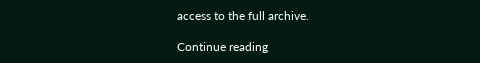access to the full archive.

Continue reading